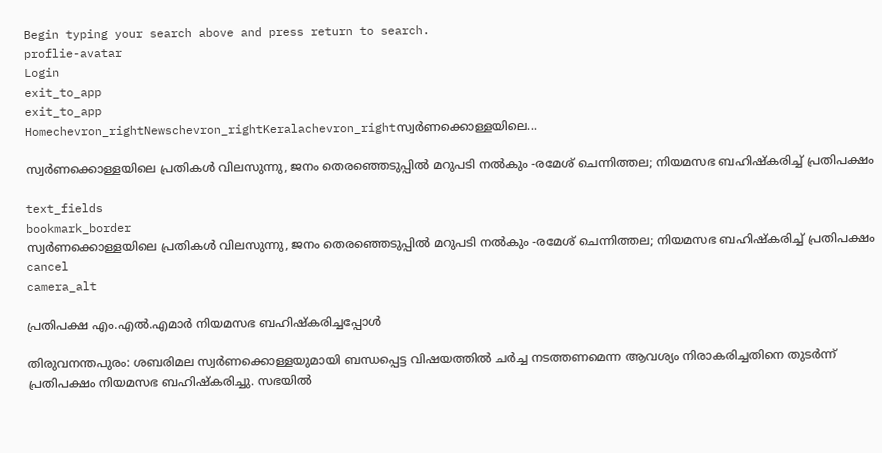Begin typing your search above and press return to search.
proflie-avatar
Login
exit_to_app
exit_to_app
Homechevron_rightNewschevron_rightKeralachevron_rightസ്വർണക്കൊള്ളയിലെ...

സ്വർണക്കൊള്ളയിലെ പ്രതികൾ വിലസുന്നു, ജനം തെരഞ്ഞെടുപ്പിൽ മറുപടി നൽകും -രമേശ് ചെന്നിത്തല; നിയമസഭ ബഹിഷ്കരിച്ച് പ്രതിപക്ഷം

text_fields
bookmark_border
സ്വർണക്കൊള്ളയിലെ പ്രതികൾ വിലസുന്നു, ജനം തെരഞ്ഞെടുപ്പിൽ മറുപടി നൽകും -രമേശ് ചെന്നിത്തല; നിയമസഭ ബഹിഷ്കരിച്ച് പ്രതിപക്ഷം
cancel
camera_alt

പ്രതിപക്ഷ എം.എൽ.എമാർ നിയമസഭ ബഹിഷ്കരിച്ചപ്പോൾ

തിരുവനന്തപുരം: ശബരിമല സ്വർണക്കൊള്ളയുമായി ബന്ധപ്പെട്ട വിഷയത്തിൽ ചർച്ച നടത്തണമെന്ന ആവശ്യം നിരാകരിച്ചതിനെ തുടർന്ന് പ്രതിപക്ഷം നിയമസഭ ബഹിഷ്കരിച്ചു. സഭയിൽ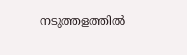നടുത്തളത്തിൽ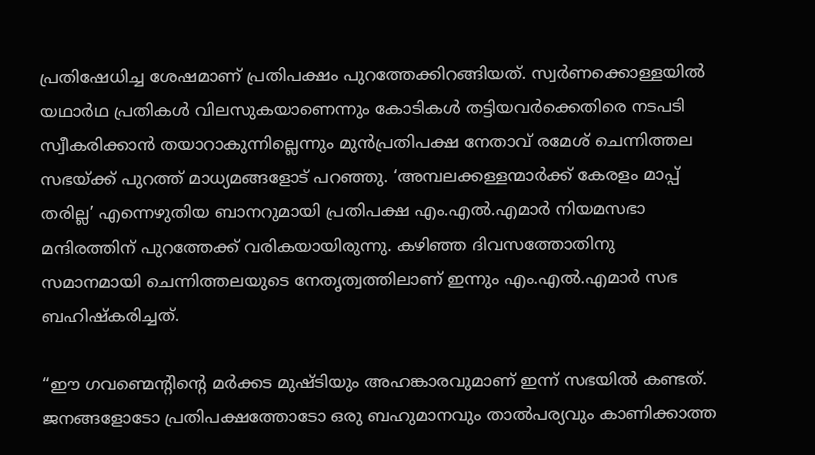പ്രതിഷേധിച്ച ശേഷമാണ് പ്രതിപക്ഷം പുറത്തേക്കിറങ്ങിയത്. സ്വർണക്കൊള്ളയിൽ യഥാർഥ പ്രതികൾ വിലസുകയാണെന്നും കോടികൾ തട്ടിയവർക്കെതിരെ നടപടി സ്വീകരിക്കാൻ തയാറാകുന്നില്ലെന്നും മുൻപ്രതിപക്ഷ നേതാവ് രമേശ് ചെന്നിത്തല സഭയ്ക്ക് പുറത്ത് മാധ്യമങ്ങളോട് പറഞ്ഞു. ‘അമ്പലക്കള്ളന്മാർക്ക് കേരളം മാപ്പ് തരില്ല’ എന്നെഴുതിയ ബാനറുമായി പ്രതിപക്ഷ എം.എൽ.എമാർ നിയമസഭാ മന്ദിരത്തിന് പുറത്തേക്ക് വരികയായിരുന്നു. കഴിഞ്ഞ ദിവസത്തോതിനു സമാനമായി ചെന്നിത്തലയുടെ നേതൃത്വത്തിലാണ് ഇന്നും എം.എൽ.എമാർ സഭ ബഹിഷ്കരിച്ചത്.

“ഈ ഗവണ്മെന്‍റിന്‍റെ മർക്കട മുഷ്ടിയും അഹങ്കാരവുമാണ് ഇന്ന് സഭയിൽ കണ്ടത്. ജനങ്ങളോടോ പ്രതിപക്ഷത്തോടോ ഒരു ബഹുമാനവും താൽപര്യവും കാണിക്കാത്ത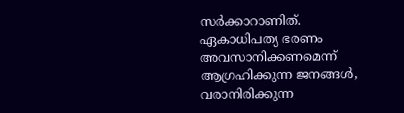സർക്കാറാണിത്. ഏകാധിപത്യ ഭരണം അവസാനിക്കണമെന്ന് ആഗ്രഹിക്കുന്ന ജനങ്ങൾ, വരാനിരിക്കുന്ന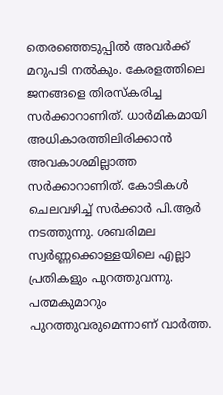തെരഞ്ഞെടുപ്പിൽ അവർക്ക് മറുപടി നൽകും. കേരളത്തിലെ ജനങ്ങളെ തിരസ്കരിച്ച സർക്കാറാണിത്. ധാർമികമായി അധികാരത്തിലിരിക്കാൻ അവകാശമില്ലാത്ത സർക്കാറാണിത്. കോടികൾ ചെലവഴിച്ച് സർക്കാർ പി.ആർ നടത്തുന്നു. ശബരിമല സ്വർണ്ണക്കൊള്ളയിലെ എല്ലാ പ്രതികളും പുറത്തുവന്നു. പത്മകുമാറും പുറത്തുവരുമെന്നാണ് വാർത്ത.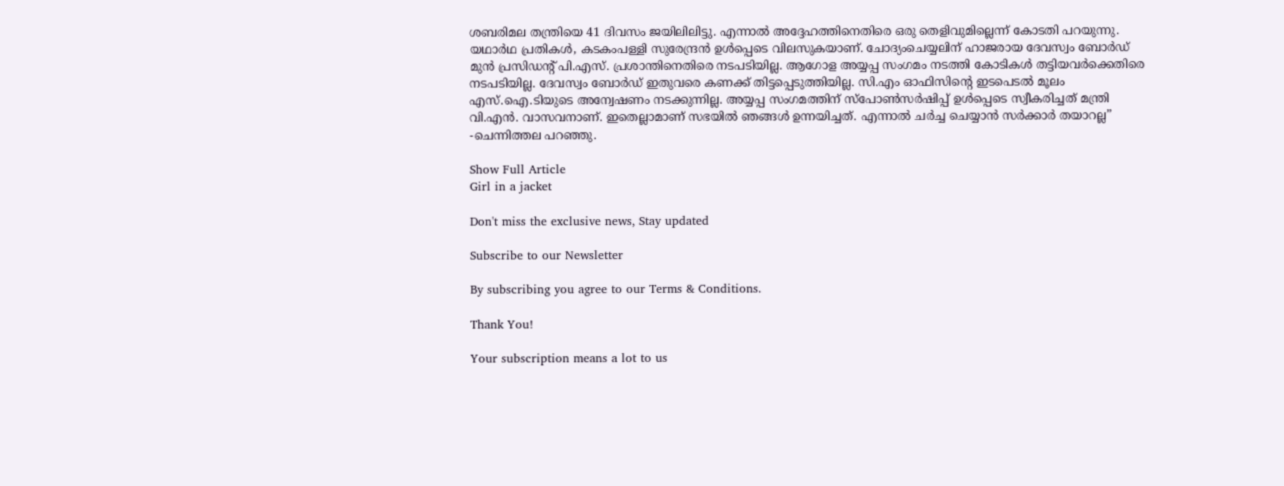ശബരിമല തന്ത്രിയെ 41 ദിവസം ജയിലിലിട്ടു. എന്നാൽ അദ്ദേഹത്തിനെതിരെ ഒരു തെളിവുമില്ലെന്ന് കോടതി പറയുന്നു. യഥാർഥ പ്രതികൾ, കടകംപള്ളി സുരേന്ദ്രൻ ഉൾപ്പെടെ വിലസുകയാണ്. ചോദ്യംചെയ്യലിന് ഹാജരായ ദേവസ്വം ബോർഡ് മുൻ പ്രസിഡന്‍റ് പി.എസ്. പ്രശാന്തിനെതിരെ നടപടിയില്ല. ആഗോള അയ്യപ്പ സംഗമം നടത്തി കോടികൾ തട്ടിയവർക്കെതിരെ നടപടിയില്ല. ദേവസ്വം ബോർഡ് ഇതുവരെ കണക്ക് തിട്ടപ്പെടുത്തിയില്ല. സി.എം ഓഫിസിന്‍റെ ഇടപെടൽ മൂലം എസ്.ഐ.ടിയുടെ അന്വേഷണം നടക്കുന്നില്ല. അയ്യപ്പ സംഗമത്തിന് സ്പോൺസർഷിപ്പ് ഉൾപ്പെടെ സ്വീകരിച്ചത് മന്ത്രി വി.എൻ. വാസവനാണ്. ഇതെല്ലാമാണ് സഭയിൽ ഞങ്ങൾ ഉന്നയിച്ചത്. എന്നാൽ ചർച്ച ചെയ്യാൻ സർക്കാർ തയാറല്ല” -ചെന്നിത്തല പറഞ്ഞു.

Show Full Article
Girl in a jacket

Don't miss the exclusive news, Stay updated

Subscribe to our Newsletter

By subscribing you agree to our Terms & Conditions.

Thank You!

Your subscription means a lot to us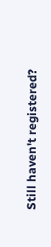Still haven't registered?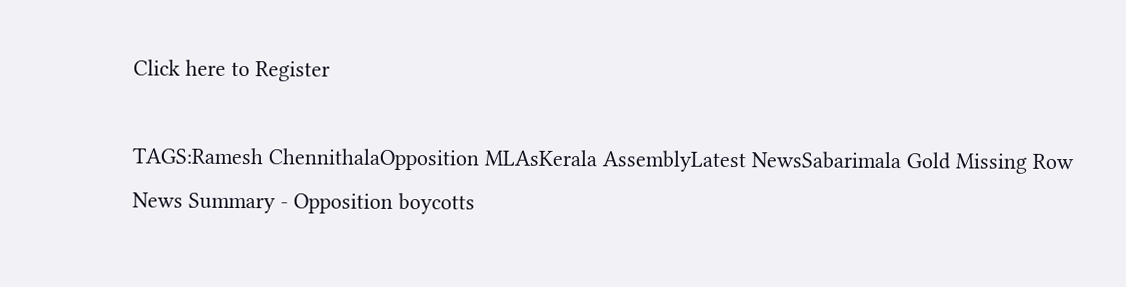Click here to Register

TAGS:Ramesh ChennithalaOpposition MLAsKerala AssemblyLatest NewsSabarimala Gold Missing Row
News Summary - Opposition boycotts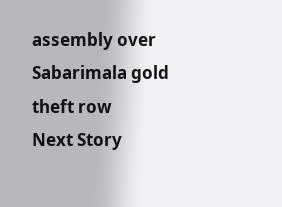assembly over Sabarimala gold theft row
Next Story